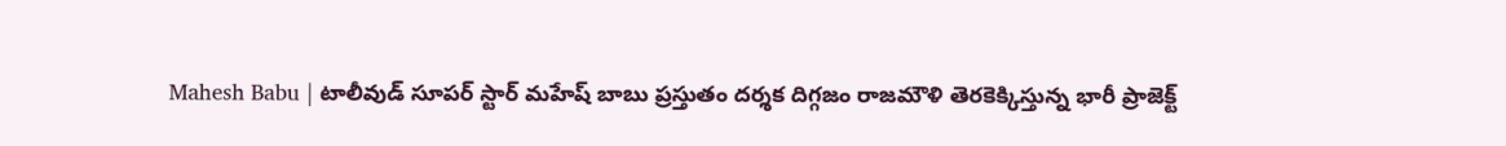Mahesh Babu | టాలీవుడ్ సూపర్ స్టార్ మహేష్ బాబు ప్రస్తుతం దర్శక దిగ్గజం రాజమౌళి తెరకెక్కిస్తున్న భారీ ప్రాజెక్ట్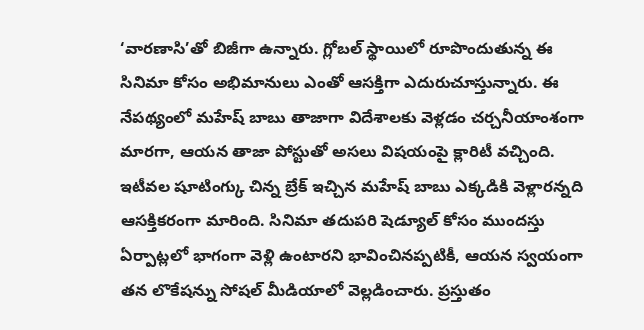‘వారణాసి’తో బిజీగా ఉన్నారు. గ్లోబల్ స్థాయిలో రూపొందుతున్న ఈ సినిమా కోసం అభిమానులు ఎంతో ఆసక్తిగా ఎదురుచూస్తున్నారు. ఈ నేపథ్యంలో మహేష్ బాబు తాజాగా విదేశాలకు వెళ్లడం చర్చనీయాంశంగా మారగా, ఆయన తాజా పోస్టుతో అసలు విషయంపై క్లారిటీ వచ్చింది. ఇటీవల షూటింగ్కు చిన్న బ్రేక్ ఇచ్చిన మహేష్ బాబు ఎక్కడికి వెళ్లారన్నది ఆసక్తికరంగా మారింది. సినిమా తదుపరి షెడ్యూల్ కోసం ముందస్తు ఏర్పాట్లలో భాగంగా వెళ్లి ఉంటారని భావించినప్పటికీ, ఆయన స్వయంగా తన లొకేషన్ను సోషల్ మీడియాలో వెల్లడించారు. ప్రస్తుతం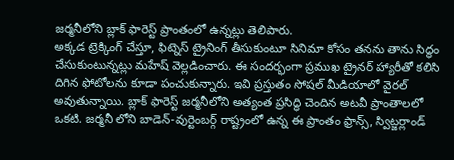జర్మనీలోని బ్లాక్ ఫారెస్ట్ ప్రాంతంలో ఉన్నట్లు తెలిపారు.
అక్కడ ట్రెక్కింగ్ చేస్తూ, ఫిట్నెస్ ట్రైనింగ్ తీసుకుంటూ సినిమా కోసం తనను తాను సిద్ధం చేసుకుంటున్నట్లు మహేష్ వెల్లడించారు. ఈ సందర్భంగా ప్రముఖ ట్రైనర్ హ్యారీతో కలిసి దిగిన ఫోటోలను కూడా పంచుకున్నారు. ఇవి ప్రస్తుతం సోషల్ మీడియాలో వైరల్ అవుతున్నాయి. బ్లాక్ ఫారెస్ట్ జర్మనీలోని అత్యంత ప్రసిద్ధి చెందిన అటవీ ప్రాంతాలలో ఒకటి. జర్మనీ లోని బాడెన్-వుర్టెంబర్గ్ రాష్ట్రంలో ఉన్న ఈ ప్రాంతం ఫ్రాన్స్, స్విట్జర్లాండ్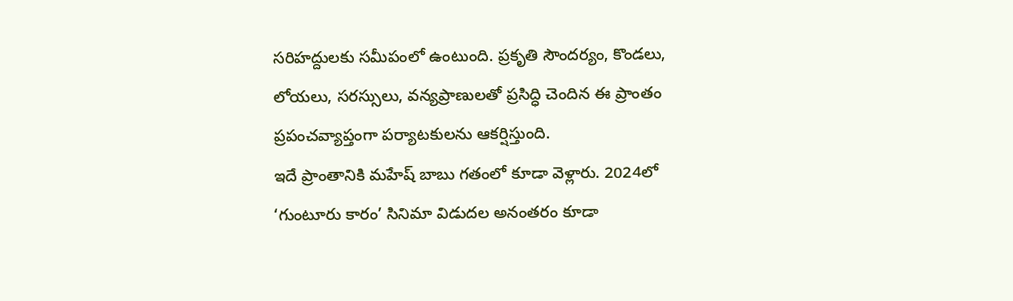సరిహద్దులకు సమీపంలో ఉంటుంది. ప్రకృతి సౌందర్యం, కొండలు, లోయలు, సరస్సులు, వన్యప్రాణులతో ప్రసిద్ధి చెందిన ఈ ప్రాంతం ప్రపంచవ్యాప్తంగా పర్యాటకులను ఆకర్షిస్తుంది.
ఇదే ప్రాంతానికి మహేష్ బాబు గతంలో కూడా వెళ్లారు. 2024లో ‘గుంటూరు కారం’ సినిమా విడుదల అనంతరం కూడా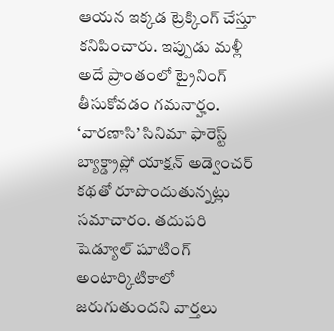ఆయన ఇక్కడ ట్రెక్కింగ్ చేస్తూ కనిపించారు. ఇప్పుడు మళ్లీ అదే ప్రాంతంలో ట్రైనింగ్ తీసుకోవడం గమనార్హం. ‘వారణాసి’ సినిమా ఫారెస్ట్ బ్యాక్డ్రాప్లో యాక్షన్ అడ్వెంచర్ కథతో రూపొందుతున్నట్లు సమాచారం. తదుపరి షెడ్యూల్ షూటింగ్ అంటార్కిటికాలో జరుగుతుందని వార్తలు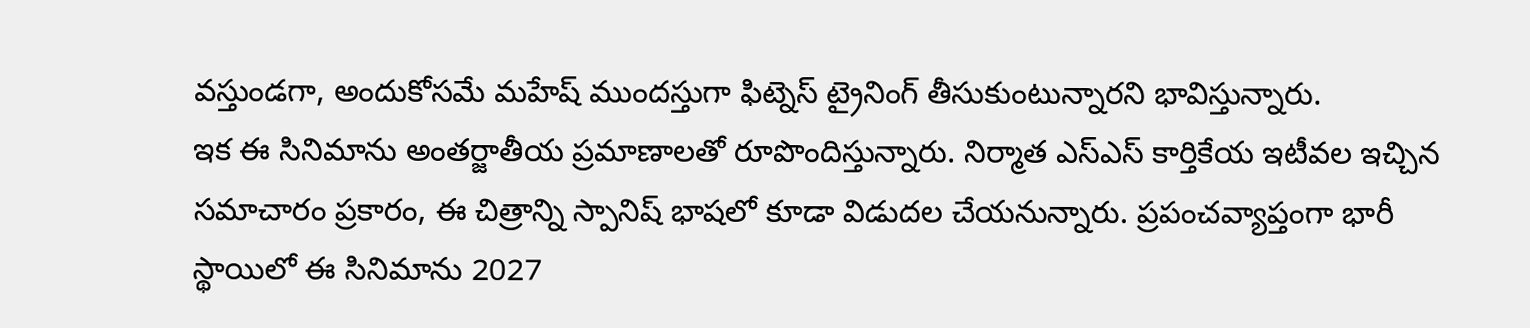వస్తుండగా, అందుకోసమే మహేష్ ముందస్తుగా ఫిట్నెస్ ట్రైనింగ్ తీసుకుంటున్నారని భావిస్తున్నారు.
ఇక ఈ సినిమాను అంతర్జాతీయ ప్రమాణాలతో రూపొందిస్తున్నారు. నిర్మాత ఎస్ఎస్ కార్తికేయ ఇటీవల ఇచ్చిన సమాచారం ప్రకారం, ఈ చిత్రాన్ని స్పానిష్ భాషలో కూడా విడుదల చేయనున్నారు. ప్రపంచవ్యాప్తంగా భారీ స్థాయిలో ఈ సినిమాను 2027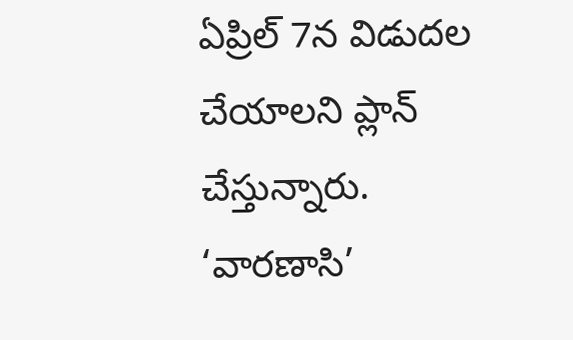ఏప్రిల్ 7న విడుదల చేయాలని ప్లాన్ చేస్తున్నారు. ‘వారణాసి’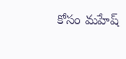కోసం మహేష్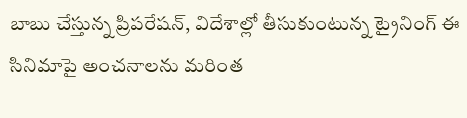బాబు చేస్తున్న ప్రిపరేషన్, విదేశాల్లో తీసుకుంటున్న ట్రైనింగ్ ఈ సినిమాపై అంచనాలను మరింత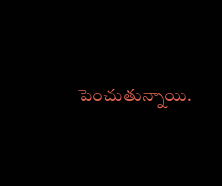పెంచుతున్నాయి.